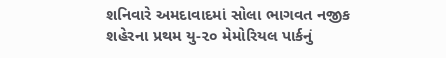શનિવારે અમદાવાદમાં સોલા ભાગવત નજીક શહેરના પ્રથમ યુ-૨૦ મેમોરિયલ પાર્કનું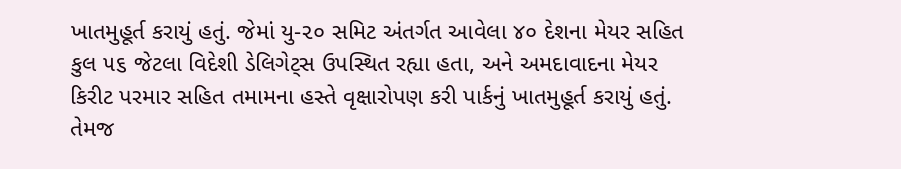ખાતમુહૂર્ત કરાયું હતું. જેમાં યુ-૨૦ સમિટ અંતર્ગત આવેલા ૪૦ દેશના મેયર સહિત કુલ ૫૬ જેટલા વિદેશી ડેલિગેટ્સ ઉપસ્થિત રહ્યા હતા, અને અમદાવાદના મેયર કિરીટ પરમાર સહિત તમામના હસ્તે વૃક્ષારોપણ કરી પાર્કનું ખાતમુહૂર્ત કરાયું હતું. તેમજ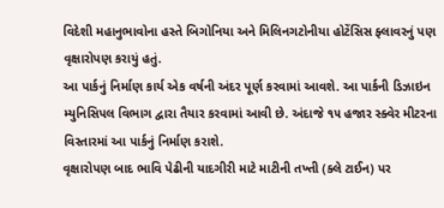વિદેશી મહાનુભાવોના હસ્તે બિગોનિયા અને મિલિનગટોનીયા હોટેંસિસ ફ્લાવરનું પણ વૃક્ષારોપણ કરાયું હતું.
આ પાર્કનું નિર્માણ કાર્ય એક વર્ષની અંદર પૂર્ણ કરવામાં આવશે. આ પાર્કની ડિઝાઇન મ્યુનિસિપલ વિભાગ દ્વારા તૈયાર કરવામાં આવી છે. અંદાજે ૧૫ હજાર સ્ક્વેર મીટરના વિસ્તારમાં આ પાર્કનું નિર્માણ કરાશે.
વૃક્ષારોપણ બાદ ભાવિ પેઢીની યાદગીરી માટે માટીની તખ્તી (ક્લે ટાઈન) પર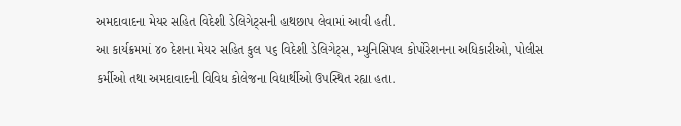અમદાવાદના મેયર સહિત વિદેશી ડેલિગેટ્સની હાથછાપ લેવામાં આવી હતી.
આ કાર્યક્રમમાં ૪૦ દેશના મેયર સહિત કુલ ૫૬ વિદેશી ડેલિગેટ્સ, મ્યુનિસિપલ કોર્પોરેશનના અધિકારીઓ, પોલીસ કર્મીઓ તથા અમદાવાદની વિવિધ કોલેજના વિદ્યાર્થીઓ ઉપસ્થિત રહ્યા હતા.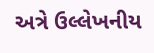અત્રે ઉલ્લેખનીય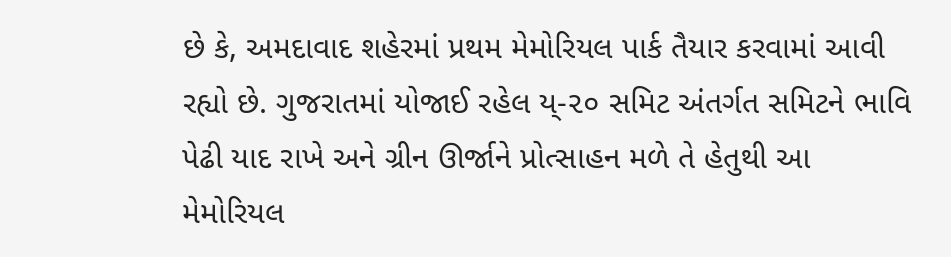છે કે, અમદાવાદ શહેરમાં પ્રથમ મેમોરિયલ પાર્ક તૈયાર કરવામાં આવી રહ્યો છે. ગુજરાતમાં યોજાઈ રહેલ ય્-૨૦ સમિટ અંતર્ગત સમિટને ભાવિ પેઢી યાદ રાખે અને ગ્રીન ઊર્જાને પ્રોત્સાહન મળે તે હેતુથી આ મેમોરિયલ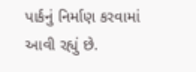પાર્કનું નિર્માણ કરવામાં આવી રહ્યું છે.